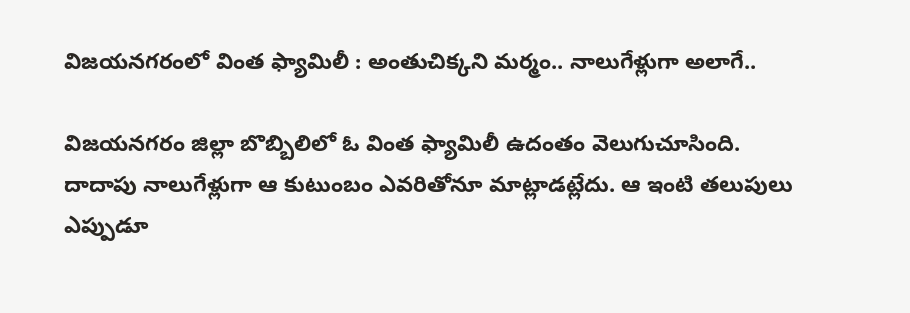విజయనగరంలో వింత ఫ్యామిలీ : అంతుచిక్కని మర్మం.. నాలుగేళ్లుగా అలాగే..

విజయనగరం జిల్లా బొబ్బిలిలో ఓ వింత ఫ్యామిలీ ఉదంతం వెలుగుచూసింది. దాదాపు నాలుగేళ్లుగా ఆ కుటుంబం ఎవరితోనూ మాట్లాడట్లేదు. ఆ ఇంటి తలుపులు ఎప్పుడూ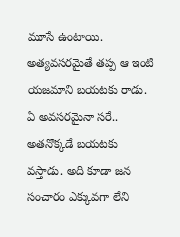మూసే ఉంటాయి. అత్యవసరమైతే తప్ప ఆ ఇంటి యజమాని బయటకు రాడు. ఏ అవసరమైనా సరే.. అతనొక్కడే బయటకు వస్తాడు. అది కూడా జన సంచారం ఎక్కువగా లేని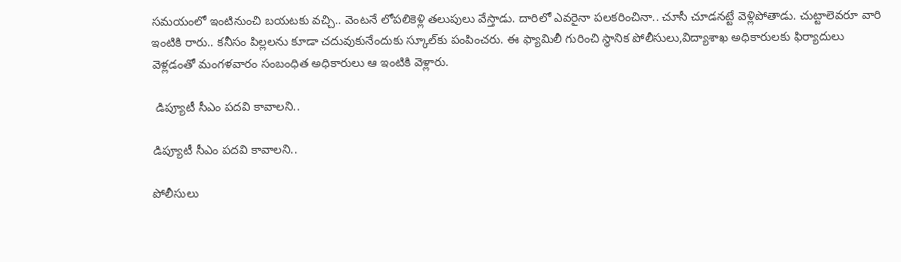సమయంలో ఇంటినుంచి బయటకు వచ్చి.. వెంటనే లోపలికెళ్లి తలుపులు వేస్తాడు. దారిలో ఎవరైనా పలకరించినా.. చూసీ చూడనట్టే వెళ్లిపోతాడు. చుట్టాలెవరూ వారి ఇంటికి రారు.. కనీసం పిల్లలను కూడా చదువుకునేందుకు స్కూల్‌కు పంపించరు. ఈ ఫ్యామిలీ గురించి స్థానిక పోలీసులు,విద్యాశాఖ అధికారులకు ఫిర్యాదులు వెళ్లడంతో మంగళవారం సంబంధిత అధికారులు ఆ ఇంటికి వెళ్లారు.

 డిప్యూటీ సీఎం పదవి కావాలని..

డిప్యూటీ సీఎం పదవి కావాలని..

పోలీసులు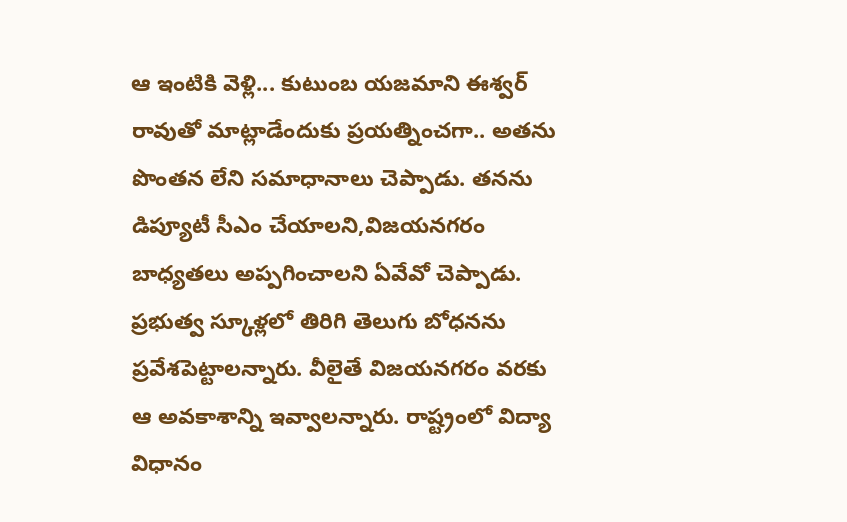ఆ ఇంటికి వెళ్లి... కుటుంబ యజమాని ఈశ్వర్ రావుతో మాట్లాడేందుకు ప్రయత్నించగా.. అతను పొంతన లేని సమాధానాలు చెప్పాడు. తనను డిప్యూటీ సీఎం చేయాలని,విజయనగరం బాధ్యతలు అప్పగించాలని ఏవేవో చెప్పాడు. ప్రభుత్వ స్కూళ్లలో తిరిగి తెలుగు బోధనను ప్రవేశపెట్టాలన్నారు. వీలైతే విజయనగరం వరకు ఆ అవకాశాన్ని ఇవ్వాలన్నారు. రాష్ట్రంలో విద్యా విధానం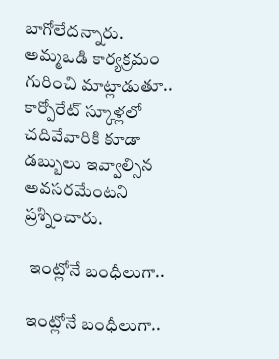బాగోలేదన్నారు. అమ్మఒడి కార్యక్రమం గురించి మాట్లాడుతూ.. కార్పోరేట్ స్కూళ్లలో చదివేవారికి కూడా డబ్బులు ఇవ్వాల్సిన అవసరమేంటని ప్రశ్నించారు.

 ఇంట్లోనే బంధీలుగా..

ఇంట్లోనే బంధీలుగా..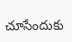చూసేందుకు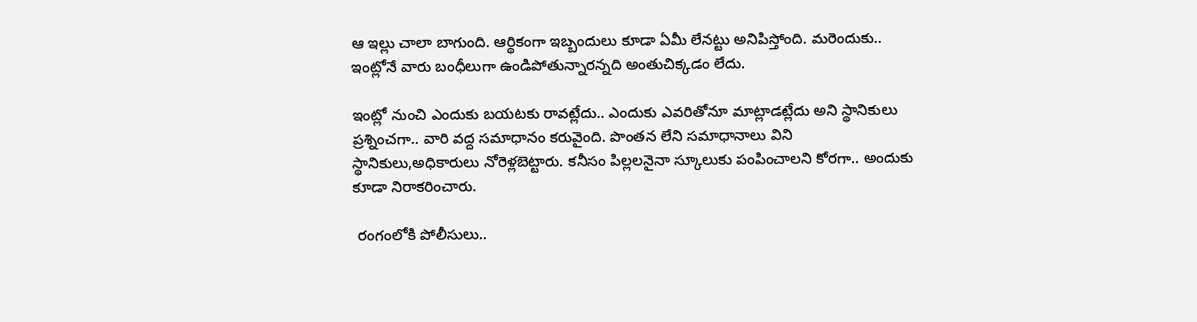ఆ ఇల్లు చాలా బాగుంది. ఆర్థికంగా ఇబ్బందులు కూడా ఏమీ లేనట్టు అనిపిస్తోంది. మరెందుకు.. ఇంట్లోనే వారు బంధీలుగా ఉండిపోతున్నారన్నది అంతుచిక్కడం లేదు.

ఇంట్లో నుంచి ఎందుకు బయటకు రావట్లేదు.. ఎందుకు ఎవరితోనూ మాట్లాడట్లేదు అని స్థానికులు ప్రశ్నించగా.. వారి వద్ద సమాధానం కరువైంది. పొంతన లేని సమాధానాలు విని స్థానికులు,అధికారులు నోరెళ్లబెట్టారు. కనీసం పిల్లలనైనా స్కూలుకు పంపించాలని కోరగా.. అందుకు కూడా నిరాకరించారు.

 రంగంలోకి పోలీసులు..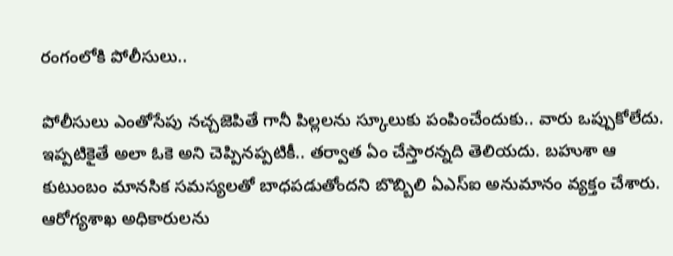రంగంలోకి పోలీసులు..

పోలీసులు ఎంతోసేపు నచ్చజెపితే గానీ పిల్లలను స్కూలుకు పంపించేందుకు.. వారు ఒప్పుకోలేదు. ఇప్పటికైతే అలా ఓకె అని చెప్పినప్పటికీ.. తర్వాత ఏం చేస్తారన్నది తెలియదు. బహుశా ఆ కుటుంబం మానసిక సమస్యలతో బాధపడుతోందని బొబ్బిలి ఏఎస్ఐ అనుమానం వ్యక్తం చేశారు. ఆరోగ్యశాఖ అధికారులను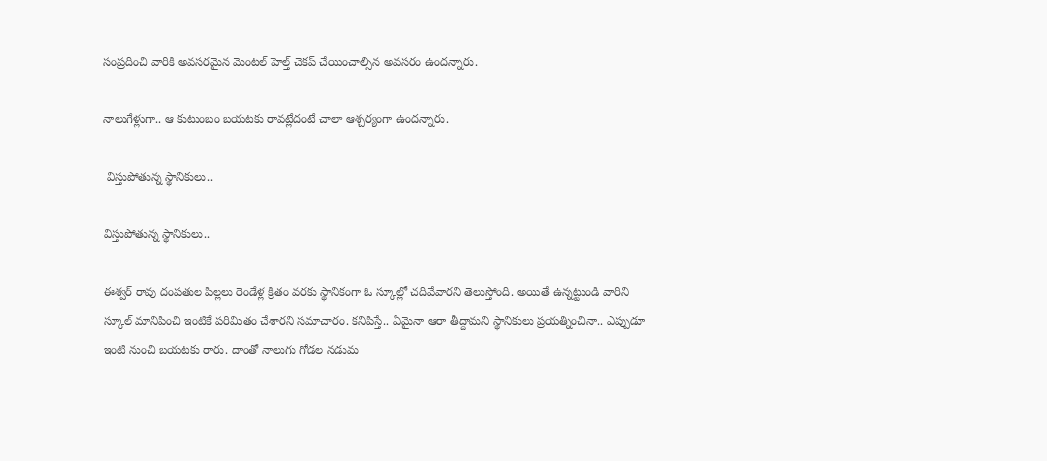సంప్రదించి వారికి అవసరమైన మెంటల్ హెల్త్ చెకప్ చేయించాల్సిన అవసరం ఉందన్నారు.

నాలుగేళ్లుగా.. ఆ కుటుంబం బయటకు రావట్లేదంటే చాలా ఆశ్చర్యంగా ఉందన్నారు.

 విస్తుపోతున్న స్థానికులు..

విస్తుపోతున్న స్థానికులు..

ఈశ్వర్ రావు దంపతుల పిల్లలు రెండేళ్ల క్రితం వరకు స్థానికంగా ఓ స్కూల్లో చదివేవారని తెలుస్తోంది. అయితే ఉన్నట్టుండి వారిని స్కూల్ మానిపించి ఇంటికే పరిమితం చేశారని సమాచారం. కనిపిస్తే.. ఏమైనా ఆరా తీద్దామని స్థానికులు ప్రయత్నించినా.. ఎప్పుడూ ఇంటి నుంచి బయటకు రారు. దాంతో నాలుగు గోడల నడుమ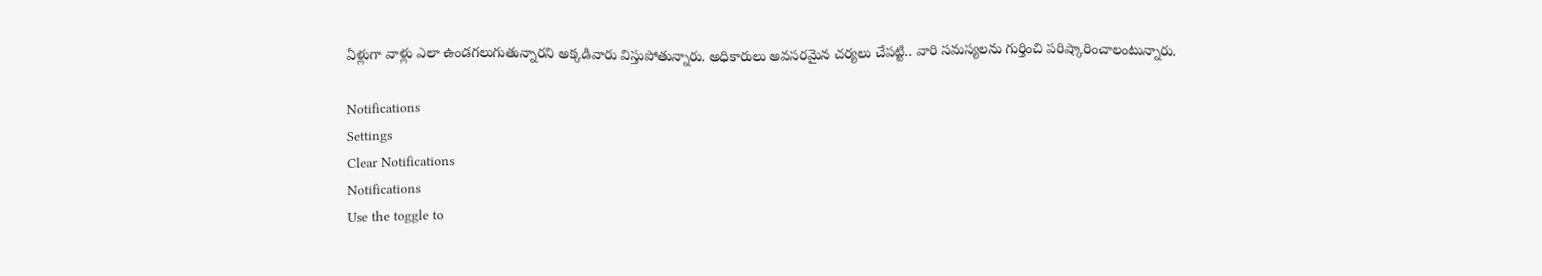ఏళ్లుగా వాళ్లు ఎలా ఉండగలుగుతున్నారని అక్కడివారు విస్తుపోతున్నారు. అధికారులు అవసరమైన చర్యలు చేపట్టి.. వారి సమస్యలను గుర్తించి పరిష్కారించాలంటున్నారు.

Notifications
Settings
Clear Notifications
Notifications
Use the toggle to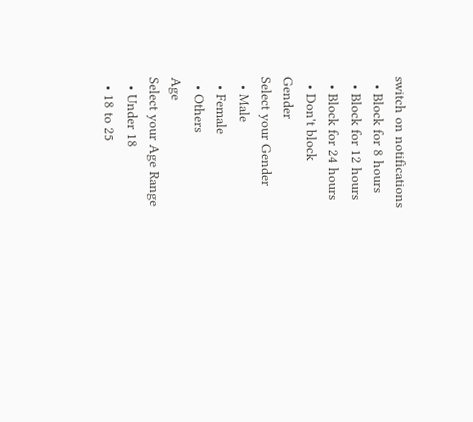switch on notifications
  • Block for 8 hours
  • Block for 12 hours
  • Block for 24 hours
  • Don't block
Gender
Select your Gender
  • Male
  • Female
  • Others
Age
Select your Age Range
  • Under 18
  • 18 to 25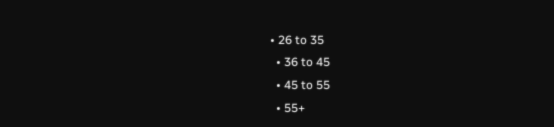• 26 to 35
  • 36 to 45
  • 45 to 55
  • 55+